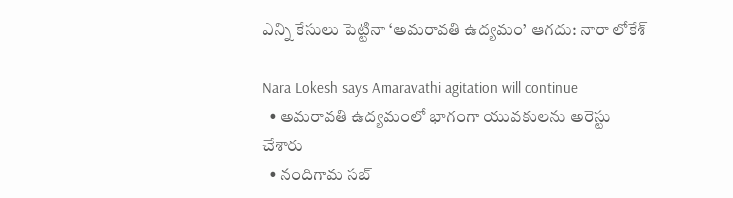ఎన్ని కేసులు పెట్టినా ‘అమరావతి ఉద్యమం’ ఆగదు: నారా లోకేశ్

Nara Lokesh says Amaravathi agitation will continue
  • అమరావతి ఉద్యమంలో భాగంగా యువకులను అరెస్టు చేశారు
  • నందిగామ సబ్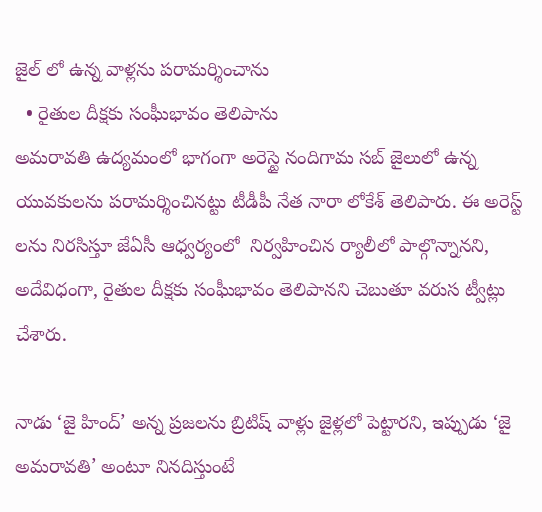జైల్ లో ఉన్న వాళ్లను పరామర్శించాను
  • రైతుల దీక్షకు సంఘీభావం తెలిపాను
అమరావతి ఉద్యమంలో భాగంగా అరెస్టై నందిగామ సబ్ జైలులో ఉన్న యువకులను పరామర్శించినట్టు టీడీపీ నేత నారా లోకేశ్ తెలిపారు. ఈ అరెస్ట్ లను నిరసిస్తూ జేఏసీ ఆధ్వర్యంలో  నిర్వహించిన ర్యాలీలో పాల్గొన్నానని, అదేవిధంగా, రైతుల దీక్షకు సంఘీభావం తెలిపానని చెబుతూ వరుస ట్వీట్లు చేశారు.

నాడు ‘జై హింద్’ అన్న ప్రజలను బ్రిటిష్ వాళ్లు జైళ్లలో పెట్టారని, ఇప్పుడు ‘జై అమరావతి’ అంటూ నినదిస్తుంటే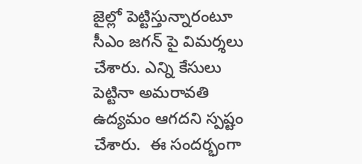జైల్లో పెట్టిస్తున్నారంటూ సీఎం జగన్ పై విమర్శలు చేశారు. ఎన్ని కేసులు పెట్టినా అమరావతి ఉద్యమం ఆగదని స్పష్టం చేశారు.  ఈ సందర్భంగా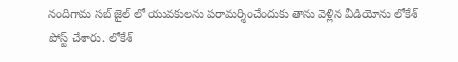నందిగామ సబ్ జైల్ లో యువకులను పరామర్శించేందుకు తాను వెళ్లిన వీడియోను లోకేశ్ పోస్ట్ చేశారు. లోకేశ్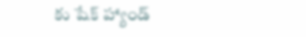కు షేక్ హ్యాండ్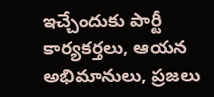ఇచ్చేందుకు పార్టీ కార్యకర్తలు, ఆయన అభిమానులు, ప్రజలు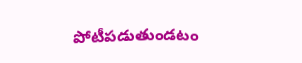పోటీపడుతుండటం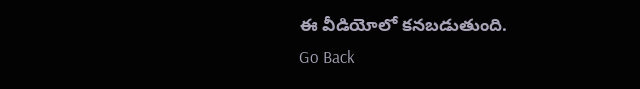ఈ వీడియోలో కనబడుతుంది.
Go Back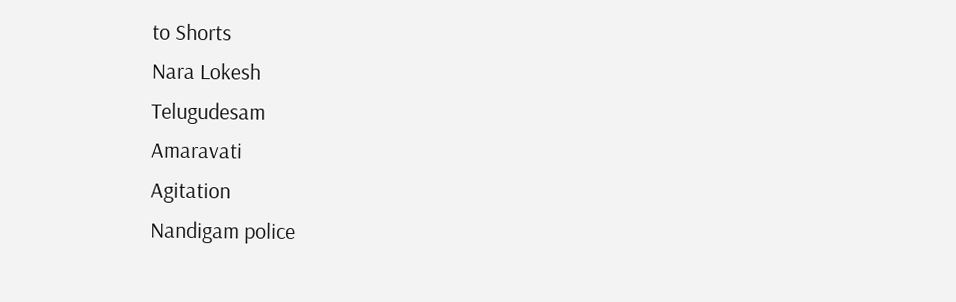to Shorts
Nara Lokesh
Telugudesam
Amaravati
Agitation
Nandigam police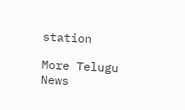station

More Telugu News